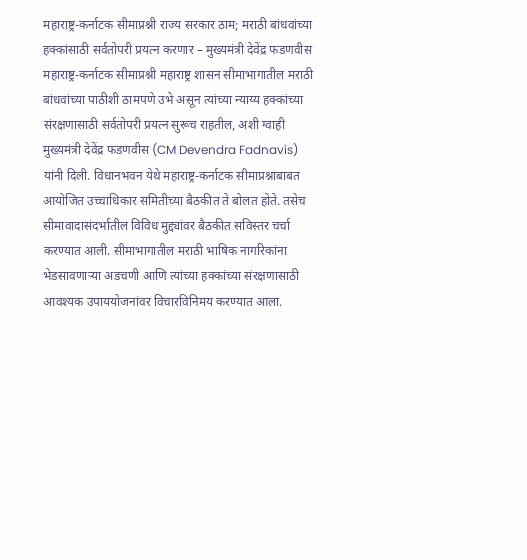महाराष्ट्र-कर्नाटक सीमाप्रश्नी राज्य सरकार ठाम; मराठी बांधवांच्या हक्कांसाठी सर्वतोपरी प्रयत्न करणार – मुख्यमंत्री देवेंद्र फडणवीस
महाराष्ट्र-कर्नाटक सीमाप्रश्नी महाराष्ट्र शासन सीमाभागातील मराठी बांधवांच्या पाठीशी ठामपणे उभे असून त्यांच्या न्याय्य हक्कांच्या संरक्षणासाठी सर्वतोपरी प्रयत्न सुरूच राहतील, अशी ग्वाही मुख्यमंत्री देवेंद्र फडणवीस (CM Devendra Fadnavis) यांनी दिली. विधानभवन येथे महाराष्ट्र-कर्नाटक सीमाप्रश्नाबाबत आयोजित उच्चाधिकार समितीच्या बैठकीत ते बोलत होते. तसेच सीमावादासंदर्भातील विविध मुद्द्यांवर बैठकीत सविस्तर चर्चा करण्यात आली. सीमाभागातील मराठी भाषिक नागरिकांना भेडसावणाऱ्या अडचणी आणि त्यांच्या हक्कांच्या संरक्षणासाठी आवश्यक उपाययोजनांवर विचारविनिमय करण्यात आला.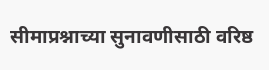सीमाप्रश्नाच्या सुनावणीसाठी वरिष्ठ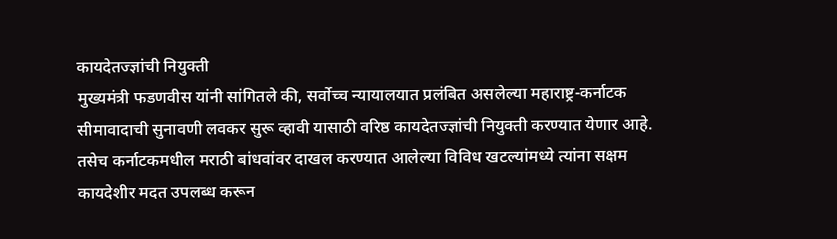कायदेतज्ज्ञांची नियुक्ती
मुख्यमंत्री फडणवीस यांनी सांगितले की, सर्वोच्च न्यायालयात प्रलंबित असलेल्या महाराष्ट्र-कर्नाटक सीमावादाची सुनावणी लवकर सुरू व्हावी यासाठी वरिष्ठ कायदेतज्ज्ञांची नियुक्ती करण्यात येणार आहे. तसेच कर्नाटकमधील मराठी बांधवांवर दाखल करण्यात आलेल्या विविध खटल्यांमध्ये त्यांना सक्षम कायदेशीर मदत उपलब्ध करून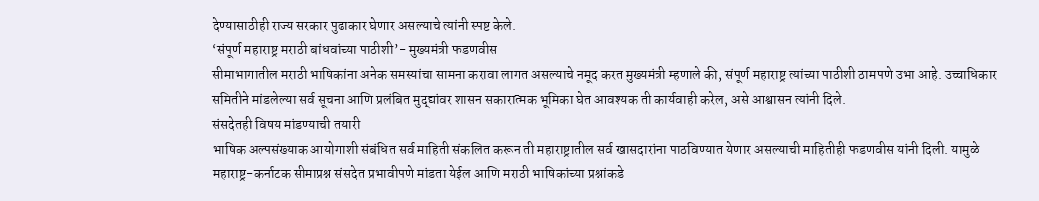देण्यासाठीही राज्य सरकार पुढाकार घेणार असल्याचे त्यांनी स्पष्ट केले.
‘संपूर्ण महाराष्ट्र मराठी बांधवांच्या पाठीशी’- मुख्यमंत्री फडणवीस
सीमाभागातील मराठी भाषिकांना अनेक समस्यांचा सामना करावा लागत असल्याचे नमूद करत मुख्यमंत्री म्हणाले की, संपूर्ण महाराष्ट्र त्यांच्या पाठीशी ठामपणे उभा आहे. उच्चाधिकार समितीने मांडलेल्या सर्व सूचना आणि प्रलंबित मुद्द्यांवर शासन सकारात्मक भूमिका घेत आवश्यक ती कार्यवाही करेल, असे आश्वासन त्यांनी दिले.
संसदेतही विषय मांडण्याची तयारी
भाषिक अल्पसंख्याक आयोगाशी संबंधित सर्व माहिती संकलित करून ती महाराष्ट्रातील सर्व खासदारांना पाठविण्यात येणार असल्याची माहितीही फडणवीस यांनी दिली. यामुळे महाराष्ट्र-कर्नाटक सीमाप्रश्न संसदेत प्रभावीपणे मांडता येईल आणि मराठी भाषिकांच्या प्रश्नांकडे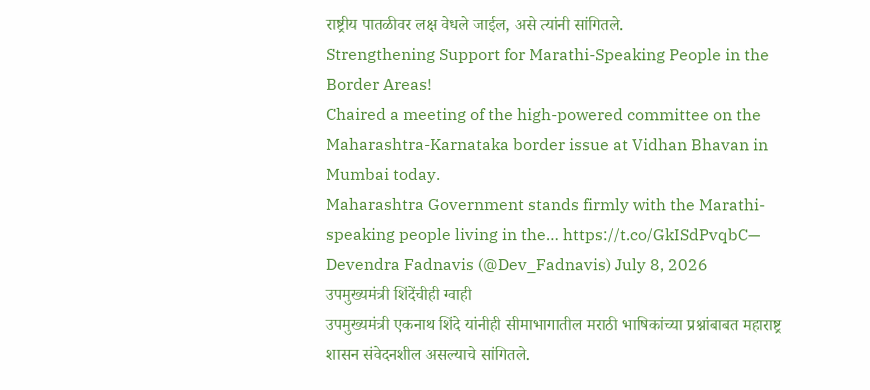राष्ट्रीय पातळीवर लक्ष वेधले जाईल, असे त्यांनी सांगितले.
Strengthening Support for Marathi-Speaking People in the Border Areas!
Chaired a meeting of the high-powered committee on the Maharashtra-Karnataka border issue at Vidhan Bhavan in Mumbai today.
Maharashtra Government stands firmly with the Marathi-speaking people living in the… https://t.co/GkISdPvqbC— Devendra Fadnavis (@Dev_Fadnavis) July 8, 2026
उपमुख्यमंत्री शिंदेंचीही ग्वाही
उपमुख्यमंत्री एकनाथ शिंदे यांनीही सीमाभागातील मराठी भाषिकांच्या प्रश्नांबाबत महाराष्ट्र शासन संवेदनशील असल्याचे सांगितले.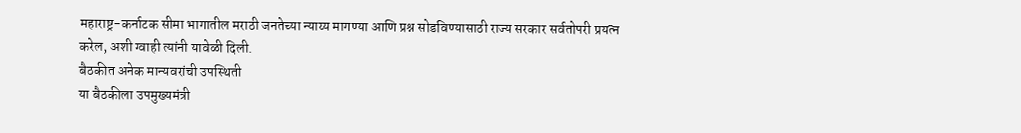महाराष्ट्र-कर्नाटक सीमा भागातील मराठी जनतेच्या न्याय्य मागण्या आणि प्रश्न सोडविण्यासाठी राज्य सरकार सर्वतोपरी प्रयत्न करेल, अशी ग्वाही त्यांनी यावेळी दिली.
बैठकीत अनेक मान्यवरांची उपस्थिती
या बैठकीला उपमुख्यमंत्री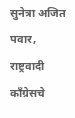सुनेत्रा अजित पवार, राष्ट्रवादी काँग्रेसचे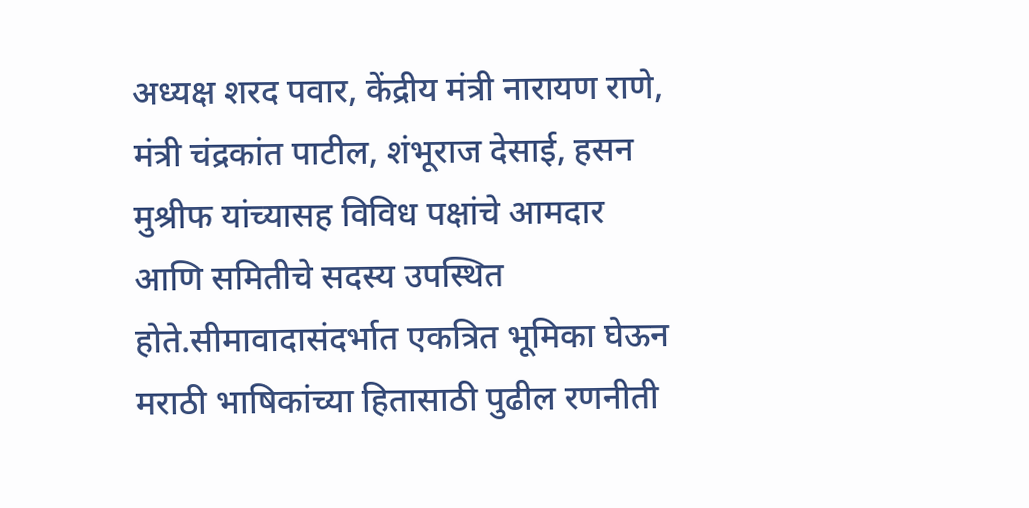अध्यक्ष शरद पवार, केंद्रीय मंत्री नारायण राणे, मंत्री चंद्रकांत पाटील, शंभूराज देसाई, हसन मुश्रीफ यांच्यासह विविध पक्षांचे आमदार आणि समितीचे सदस्य उपस्थित होते.सीमावादासंदर्भात एकत्रित भूमिका घेऊन मराठी भाषिकांच्या हितासाठी पुढील रणनीती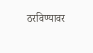ठरविण्यावर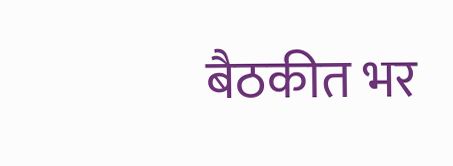बैठकीत भर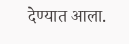देण्यात आला.